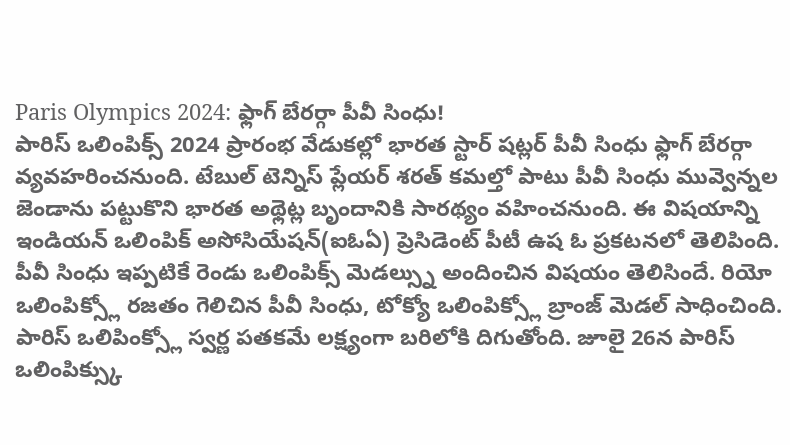Paris Olympics 2024: ఫ్లాగ్ బేరర్గా పీవీ సింధు!
పారిస్ ఒలింపిక్స్ 2024 ప్రారంభ వేడుకల్లో భారత స్టార్ షట్లర్ పీవీ సింధు ఫ్లాగ్ బేరర్గా వ్యవహరించనుంది. టేబుల్ టెన్నిస్ ప్లేయర్ శరత్ కమల్తో పాటు పీవీ సింధు మువ్వెన్నల జెండాను పట్టుకొని భారత అథ్లెట్ల బృందానికి సారథ్యం వహించనుంది. ఈ విషయాన్ని ఇండియన్ ఒలింపిక్ అసోసియేషన్(ఐఓఏ) ప్రెసిడెంట్ పీటీ ఉష ఓ ప్రకటనలో తెలిపింది.
పీవీ సింధు ఇప్పటికే రెండు ఒలింపిక్స్ మెడల్స్ను అందించిన విషయం తెలిసిందే. రియో ఒలింపిక్స్లో రజతం గెలిచిన పీవీ సింధు, టోక్యో ఒలింపిక్స్లో బ్రాంజ్ మెడల్ సాధించింది. పారిస్ ఒలిపింక్స్లో స్వర్ణ పతకమే లక్ష్యంగా బరిలోకి దిగుతోంది. జూలై 26న పారిస్ ఒలింపిక్స్కు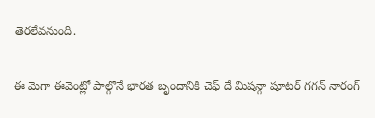తెరలేవనుంది.

ఈ మెగా ఈవెంట్లో పాల్గొనే భారత బృందానికి చెఫ్ దే మిషన్గా షూటర్ గగన్ నారంగ్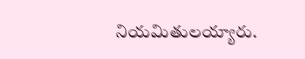నియమితులయ్యారు.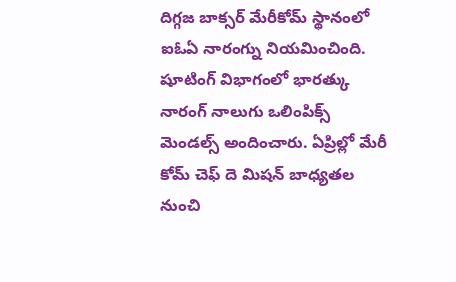దిగ్గజ బాక్సర్ మేరీకోమ్ స్థానంలో ఐఓఏ నారంగ్ను నియమించింది. షూటింగ్ విభాగంలో భారత్కు నారంగ్ నాలుగు ఒలింపిక్స్ మెండల్స్ అందించారు. ఏప్రిల్లో మేరీ కోమ్ చెఫ్ దె మిషన్ బాధ్యతల నుంచి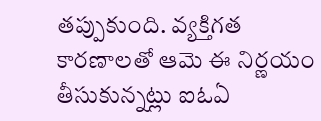తప్పుకుంది. వ్యక్తిగత కారణాలతో ఆమె ఈ నిర్ణయం తీసుకున్నట్లు ఐఓఏ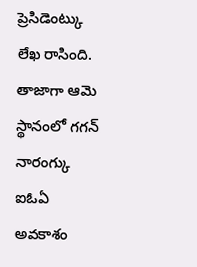ప్రెసిడెంట్కు లేఖ రాసింది. తాజాగా ఆమె స్థానంలో గగన్ నారంగ్కు ఐఓఏ అవకాశం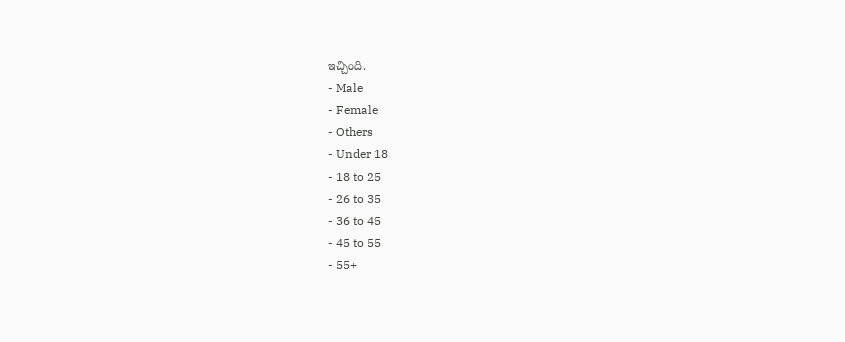ఇచ్చింది.
- Male
- Female
- Others
- Under 18
- 18 to 25
- 26 to 35
- 36 to 45
- 45 to 55
- 55+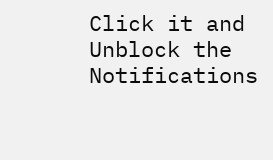Click it and Unblock the Notifications